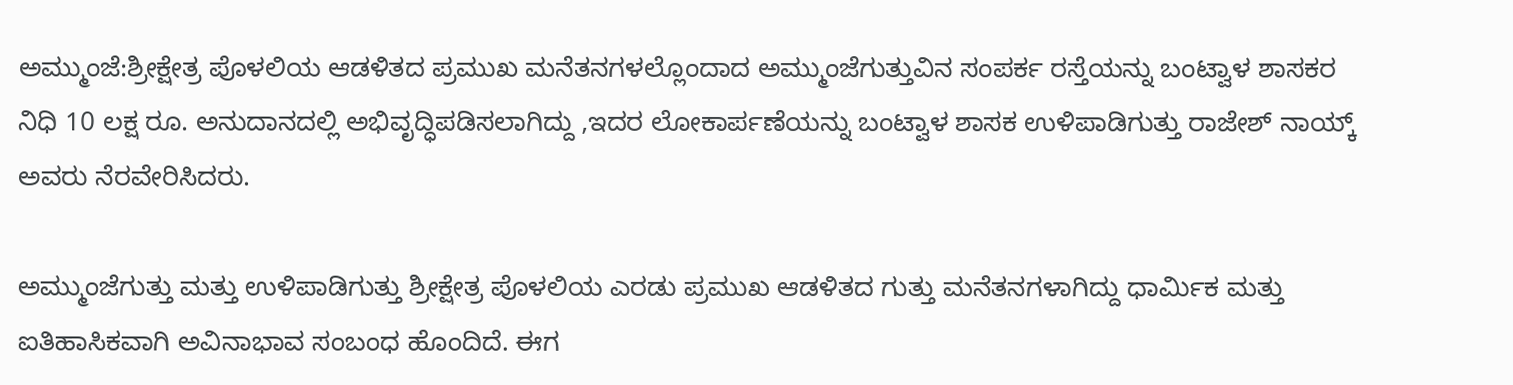ಅಮ್ಮುಂಜೆ:ಶ್ರೀಕ್ಷೇತ್ರ ಪೊಳಲಿಯ ಆಡಳಿತದ ಪ್ರಮುಖ ಮನೆತನಗಳಲ್ಲೊಂದಾದ ಅಮ್ಮುಂಜೆಗುತ್ತುವಿನ ಸಂಪರ್ಕ ರಸ್ತೆಯನ್ನು ಬಂಟ್ವಾಳ ಶಾಸಕರ ನಿಧಿ 10 ಲಕ್ಷ ರೂ. ಅನುದಾನದಲ್ಲಿ ಅಭಿವೃದ್ಧಿಪಡಿಸಲಾಗಿದ್ದು ,ಇದರ ಲೋಕಾರ್ಪಣೆಯನ್ನು ಬಂಟ್ವಾಳ ಶಾಸಕ ಉಳಿಪಾಡಿಗುತ್ತು ರಾಜೇಶ್ ನಾಯ್ಕ್  ಅವರು ನೆರವೇರಿಸಿದರು.

ಅಮ್ಮುಂಜೆಗುತ್ತು ಮತ್ತು ಉಳಿಪಾಡಿಗುತ್ತು ಶ್ರೀಕ್ಷೇತ್ರ ಪೊಳಲಿಯ ಎರಡು ಪ್ರಮುಖ ಆಡಳಿತದ ಗುತ್ತು ಮನೆತನಗಳಾಗಿದ್ದು ಧಾರ್ಮಿಕ ಮತ್ತು ಐತಿಹಾಸಿಕವಾಗಿ ಅವಿನಾಭಾವ ಸಂಬಂಧ ಹೊಂದಿದೆ. ಈಗ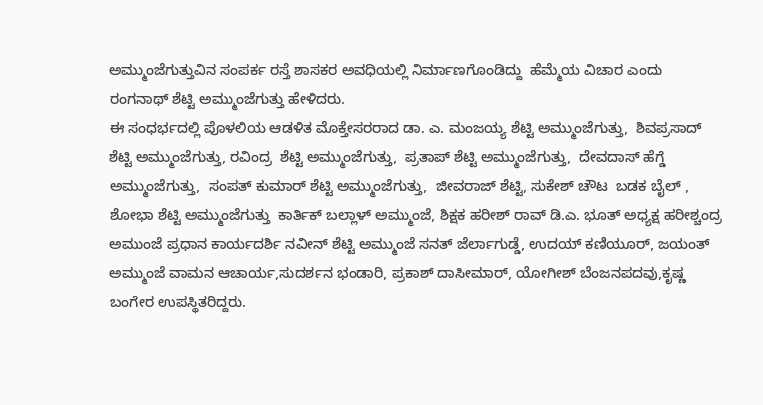ಅಮ್ಮುಂಜೆಗುತ್ತುವಿನ ಸಂಪರ್ಕ ರಸ್ತೆ ಶಾಸಕರ ಅವಧಿಯಲ್ಲಿ ನಿರ್ಮಾಣಗೊಂಡಿದ್ದು  ಹೆಮ್ಮೆಯ ವಿಚಾರ ಎಂದು  ರಂಗನಾಥ್ ಶೆಟ್ಟಿ ಅಮ್ಮುಂಜೆಗುತ್ತು ಹೇಳಿದರು.
ಈ ಸಂಧರ್ಭದಲ್ಲಿ ಪೊಳಲಿಯ ಆಡಳಿತ ಮೊಕ್ತೇಸರರಾದ ಡಾ. ಎ. ಮಂಜಯ್ಯ ಶೆಟ್ಟಿ ಅಮ್ಮುಂಜೆಗುತ್ತು,  ಶಿವಪ್ರಸಾದ್ ಶೆಟ್ಟಿ ಅಮ್ಮುಂಜೆಗುತ್ತು, ರವಿಂದ್ರ  ಶೆಟ್ಟಿ ಅಮ್ಮುಂಜೆಗುತ್ತು,  ಪ್ರತಾಪ್ ಶೆಟ್ಟಿ ಅಮ್ಮುಂಜೆಗುತ್ತು,  ದೇವದಾಸ್ ಹೆಗ್ಡೆ ಅಮ್ಮುಂಜೆಗುತ್ತು,  ಸಂಪತ್ ಕುಮಾರ್ ಶೆಟ್ಟಿ ಅಮ್ಮುಂಜೆಗುತ್ತು,  ಜೀವರಾಜ್ ಶೆಟ್ಟಿ, ಸುಕೇಶ್ ಚೌಟ  ಬಡಕ ಬೈಲ್ , ಶೋಭಾ ಶೆಟ್ಟಿ ಅಮ್ಮುಂಜೆಗುತ್ತು  ಕಾರ್ತಿಕ್ ಬಲ್ಲಾಳ್ ಅಮ್ಮುಂಜೆ, ಶಿಕ್ಷಕ ಹರೀಶ್ ರಾವ್ ಡಿ.ಎ. ಭೂತ್ ಅಧ್ಯಕ್ಷ ಹರೀಶ್ಚಂದ್ರ ಅಮುಂಜೆ ಪ್ರಧಾನ ಕಾರ್ಯದರ್ಶಿ ನವೀನ್ ಶೆಟ್ಟಿ ಅಮ್ಮುಂಜೆ ಸನತ್ ಜೆರ್ಲಾಗುಡ್ಡೆ, ಉದಯ್ ಕಣಿಯೂರ್, ಜಯಂತ್ ಅಮ್ಮುಂಜೆ ವಾಮನ ಆಚಾರ್ಯ,ಸುದರ್ಶನ ಭಂಡಾರಿ, ಪ್ರಕಾಶ್ ದಾಸೀಮಾರ್, ಯೋಗೀಶ್ ಬೆಂಜನಪದವು,ಕೃಷ್ಣ  ಬಂಗೇರ ಉಪಸ್ಥಿತರಿದ್ದರು.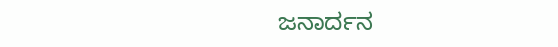ಜನಾರ್ದನ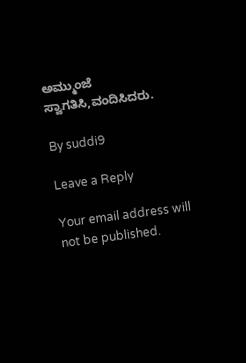ಅಮ್ಮುಂಜೆ ಸ್ವಾಗತಿಸಿ,ವಂದಿಸಿದರು.

By suddi9

Leave a Reply

Your email address will not be published.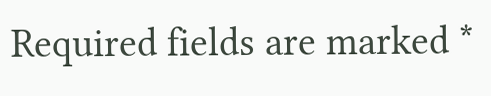Required fields are marked *